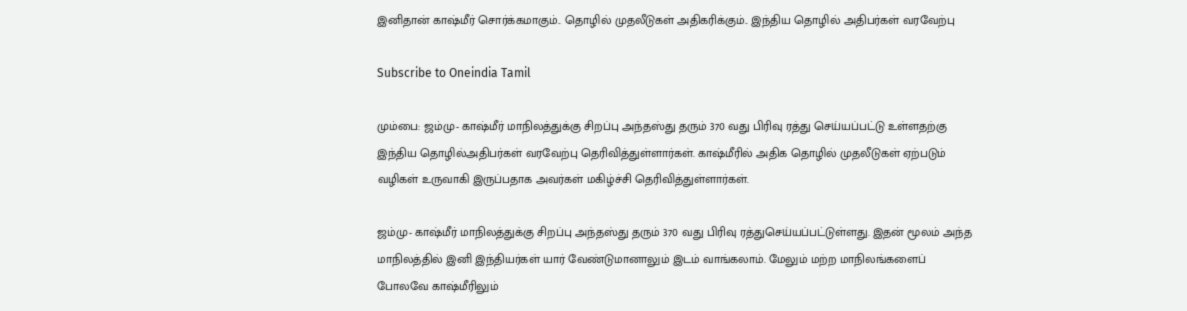இனிதான் காஷ்மீர் சொர்க்கமாகும்.. தொழில் முதலீடுகள் அதிகரிக்கும்.. இந்திய தொழில் அதிபர்கள் வரவேற்பு

Subscribe to Oneindia Tamil

மும்பை: ஜம்மு- காஷ்மீர் மாநிலத்துக்கு சிறப்பு அந்தஸ்து தரும் 370 வது பிரிவு ரத்து செய்யப்பட்டு உள்ளதற்கு இந்திய தொழில்அதிபர்கள் வரவேற்பு தெரிவித்துள்ளார்கள். காஷ்மீரில் அதிக தொழில் முதலீடுகள் ஏற்படும் வழிகள் உருவாகி இருப்பதாக அவர்கள் மகிழ்ச்சி தெரிவித்துள்ளார்கள்.

ஜம்மு- காஷ்மீர் மாநிலத்துக்கு சிறப்பு அந்தஸ்து தரும் 370 வது பிரிவு ரத்துசெய்யப்பட்டுள்ளது. இதன் மூலம் அந்த மாநிலத்தில் இனி இந்தியர்கள் யார் வேண்டுமானாலும் இடம் வாங்கலாம். மேலும் மற்ற மாநிலங்களைப் போலவே காஷ்மீரிலும்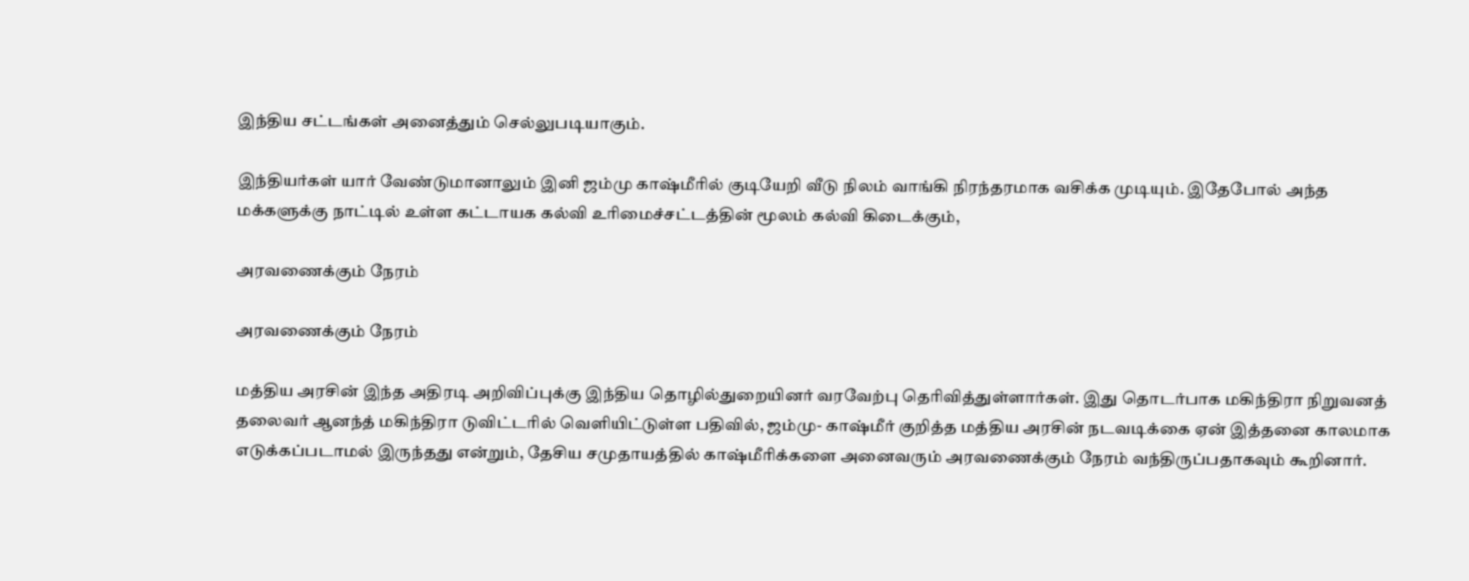இந்திய சட்டங்கள் அனைத்தும் செல்லுபடியாகும்.

இந்தியர்கள் யார் வேண்டுமானாலும் இனி ஜம்மு காஷ்மீரில் குடியேறி வீடு நிலம் வாங்கி நிரந்தரமாக வசிக்க முடியும். இதேபோல் அந்த மக்களுக்கு நாட்டில் உள்ள கட்டாயக கல்வி உரிமைச்சட்டத்தின் மூலம் கல்வி கிடைக்கும்,

அரவணைக்கும் நேரம்

அரவணைக்கும் நேரம்

மத்திய அரசின் இந்த அதிரடி அறிவிப்புக்கு இந்திய தொழில்துறையினர் வரவேற்பு தெரிவித்துள்ளார்கள். இது தொடர்பாக மகிந்திரா நிறுவனத் தலைவர் ஆனந்த் மகிந்திரா டுவிட்டரில் வெளியிட்டுள்ள பதிவில், ஜம்மு- காஷ்மீர் குறித்த மத்திய அரசின் நடவடிக்கை ஏன் இத்தனை காலமாக எடுக்கப்படாமல் இருந்தது என்றும், தேசிய சமுதாயத்தில் காஷ்மீரிக்களை அனைவரும் அரவணைக்கும் நேரம் வந்திருப்பதாகவும் கூறினார்.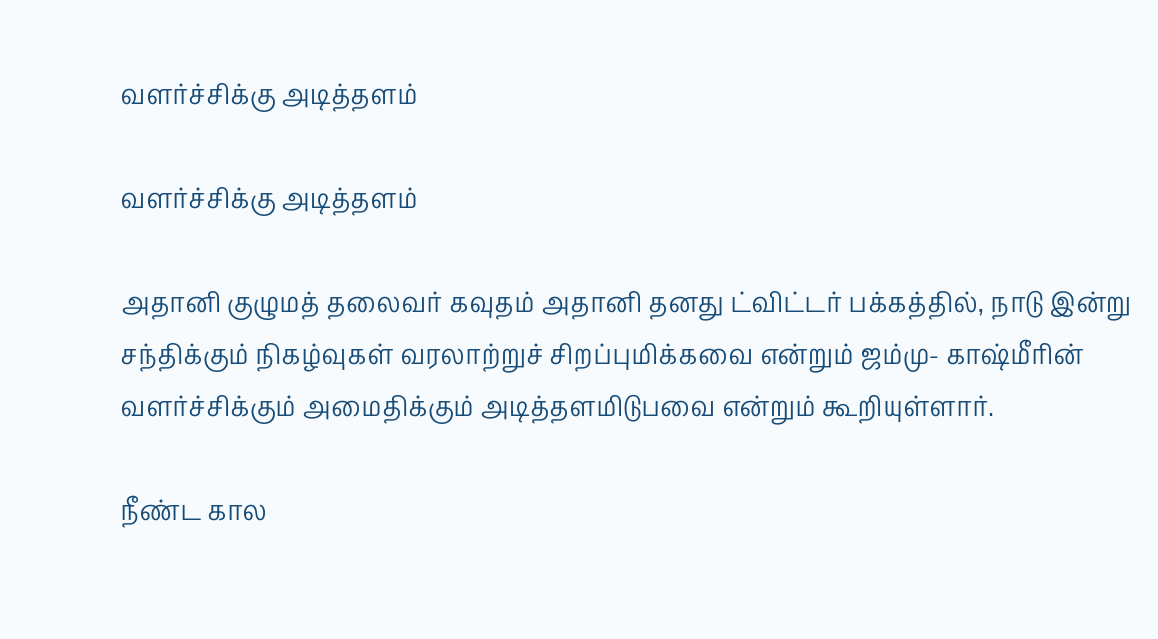வளர்ச்சிக்கு அடித்தளம்

வளர்ச்சிக்கு அடித்தளம்

அதானி குழுமத் தலைவர் கவுதம் அதானி தனது ட்விட்டர் பக்கத்தில், நாடு இன்று சந்திக்கும் நிகழ்வுகள் வரலாற்றுச் சிறப்புமிக்கவை என்றும் ஜம்மு- காஷ்மீரின் வளர்ச்சிக்கும் அமைதிக்கும் அடித்தளமிடுபவை என்றும் கூறியுள்ளார்.

நீண்ட கால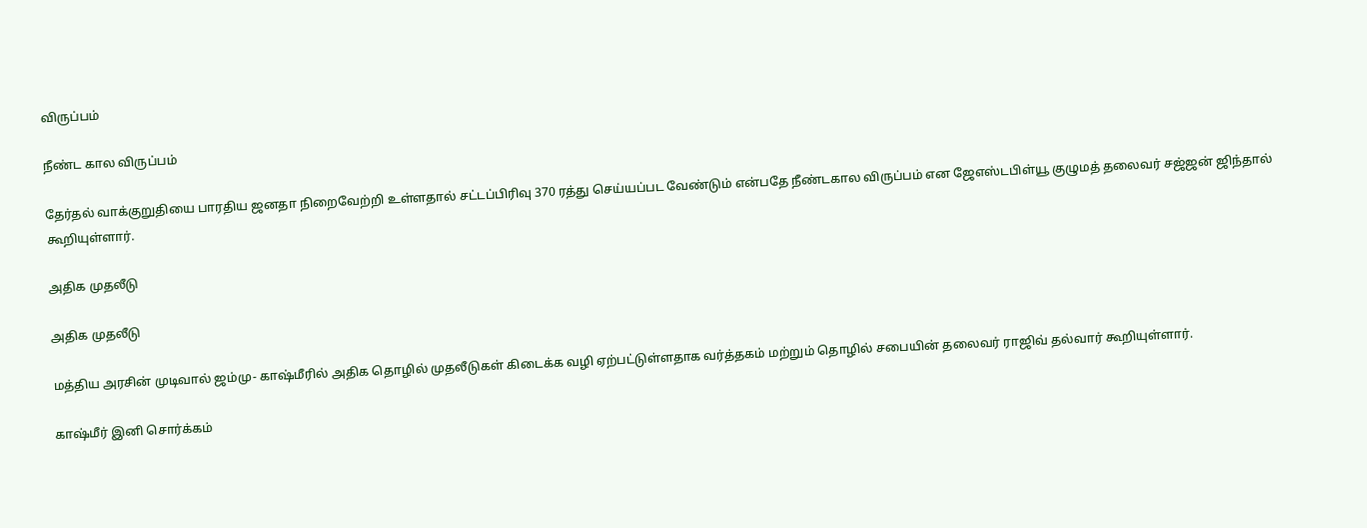விருப்பம்

நீண்ட கால விருப்பம்

தேர்தல் வாக்குறுதியை பாரதிய ஜனதா நிறைவேற்றி உள்ளதால் சட்டப்பிரிவு 370 ரத்து செய்யப்பட வேண்டும் என்பதே நீண்டகால விருப்பம் என ஜேஎஸ்டபிள்யூ குழுமத் தலைவர் சஜ்ஜன் ஜிந்தால் கூறியுள்ளார்.

அதிக முதலீடு

அதிக முதலீடு

மத்திய அரசின் முடிவால் ஜம்மு- காஷ்மீரில் அதிக தொழில் முதலீடுகள் கிடைக்க வழி ஏற்பட்டுள்ளதாக வர்த்தகம் மற்றும் தொழில் சபையின் தலைவர் ராஜிவ் தல்வார் கூறியுள்ளார்.

காஷ்மீர் இனி சொர்க்கம்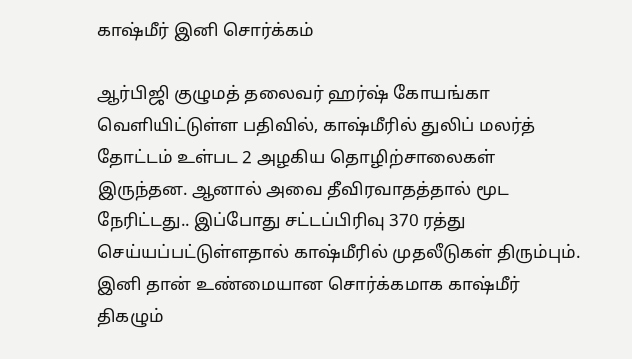காஷ்மீர் இனி சொர்க்கம்

ஆர்பிஜி குழுமத் தலைவர் ஹர்ஷ் கோயங்கா வெளியிட்டுள்ள பதிவில், காஷ்மீரில் துலிப் மலர்த் தோட்டம் உள்பட 2 அழகிய தொழிற்சாலைகள் இருந்தன. ஆனால் அவை தீவிரவாதத்தால் மூட நேரிட்டது.. இப்போது சட்டப்பிரிவு 370 ரத்து செய்யப்பட்டுள்ளதால் காஷ்மீரில் முதலீடுகள் திரும்பும். இனி தான் உண்மையான சொர்க்கமாக காஷ்மீர் திகழும்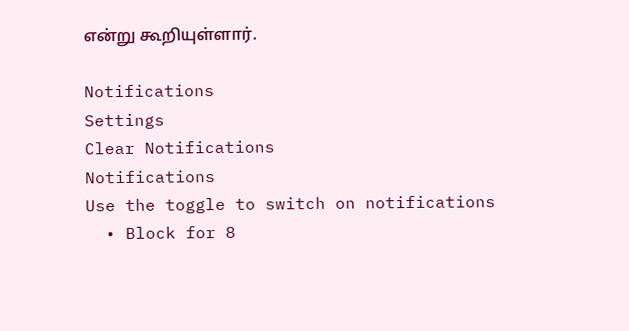என்று கூறியுள்ளார்.

Notifications
Settings
Clear Notifications
Notifications
Use the toggle to switch on notifications
  • Block for 8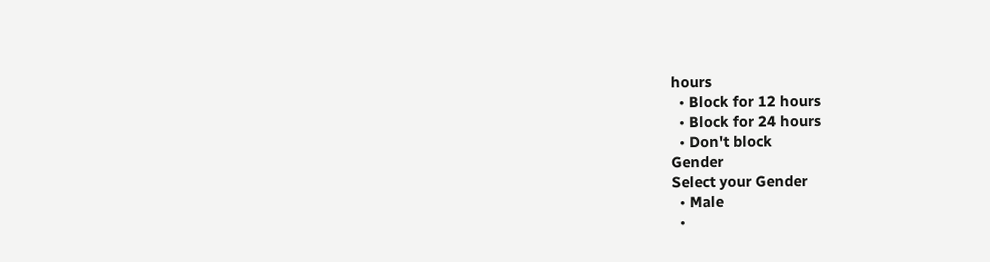hours
  • Block for 12 hours
  • Block for 24 hours
  • Don't block
Gender
Select your Gender
  • Male
  •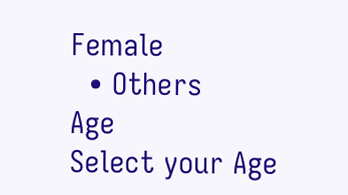Female
  • Others
Age
Select your Age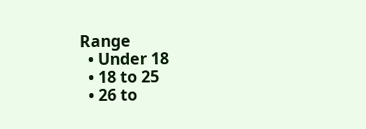Range
  • Under 18
  • 18 to 25
  • 26 to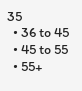35
  • 36 to 45
  • 45 to 55
  • 55+